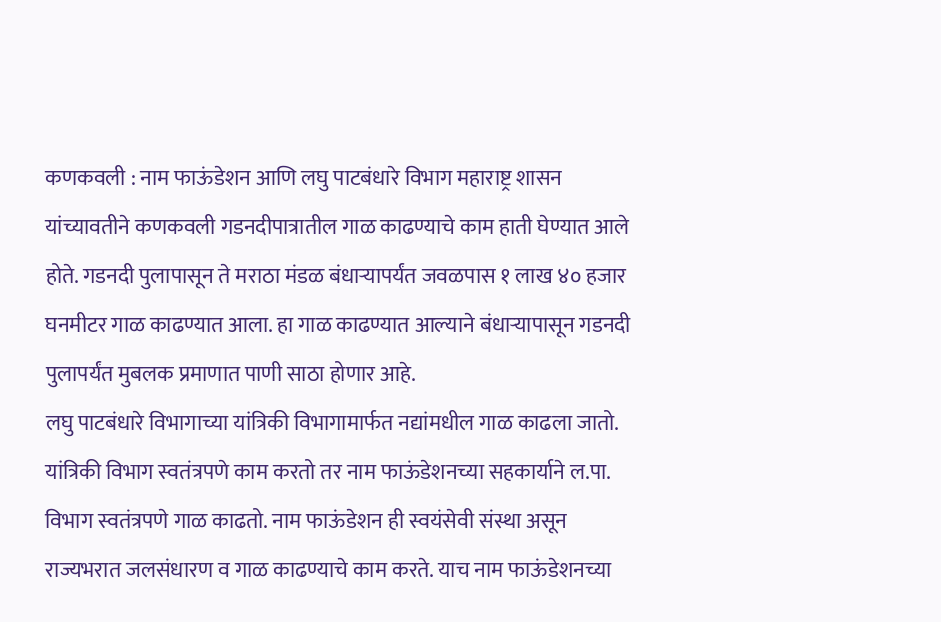कणकवली : नाम फाऊंडेशन आणि लघु पाटबंधारे विभाग महाराष्ट्र शासन यांच्यावतीने कणकवली गडनदीपात्रातील गाळ काढण्याचे काम हाती घेण्यात आले होते. गडनदी पुलापासून ते मराठा मंडळ बंधाऱ्यापर्यंत जवळपास १ लाख ४० हजार घनमीटर गाळ काढण्यात आला. हा गाळ काढण्यात आल्याने बंधाऱ्यापासून गडनदी पुलापर्यंत मुबलक प्रमाणात पाणी साठा होणार आहे.
लघु पाटबंधारे विभागाच्या यांत्रिकी विभागामार्फत नद्यांमधील गाळ काढला जातो. यांत्रिकी विभाग स्वतंत्रपणे काम करतो तर नाम फाऊंडेशनच्या सहकार्याने ल.पा. विभाग स्वतंत्रपणे गाळ काढतो. नाम फाऊंडेशन ही स्वयंसेवी संस्था असून राज्यभरात जलसंधारण व गाळ काढण्याचे काम करते. याच नाम फाऊंडेशनच्या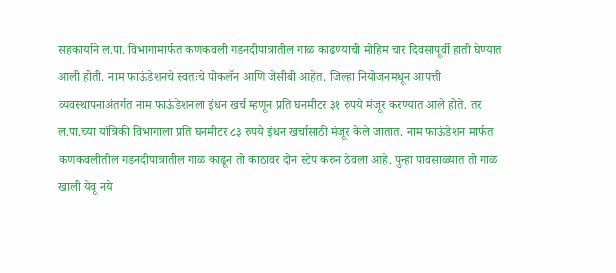सहकार्याने ल.पा. विभागामार्फत कणकवली गडनदीपात्रातील गाळ काढण्याची मोहिम चार दिवसापूर्वी हाती घेण्यात आली होती. नाम फाऊंडेशनचे स्वतःचे पोकलॅन आणि जेसीबी आहेत. जिल्हा नियोजनमधून आपत्ती व्यवस्थापनाअंतर्गत नाम फाऊंडेशनला इंधन खर्च म्हणून प्रति घनमीटर ३१ रुपये मंजूर करण्यात आले होते. तर ल.पा.च्या यांत्रिकी विभागाला प्रति घनमीटर ८३ रुपये इंधन खर्चासाठी मंजूर केले जातात. नाम फाऊंडेशन मार्फत कणकवलीतील गडनदीपात्रातील गाळ काढून तो काठावर दोन स्टेप करुन ठेवला आहे. पुन्हा पावसाळ्यात तो गाळ खाली येवू नये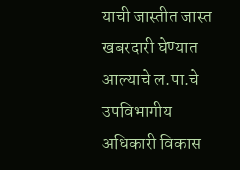याची जास्तीत जास्त खबरदारी घेण्यात आल्याचे ल.पा.चे उपविभागीय अधिकारी विकास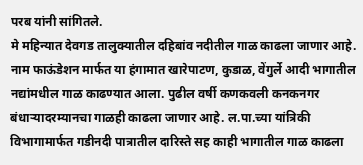परब यांनी सांगितले.
मे महिन्यात देवगड तालुक्यातील दहिबांव नदीतील गाळ काढला जाणार आहे. नाम फाऊंडेशन मार्फत या हंगामात खारेपाटण, कुडाळ, वेंगुर्ले आदी भागातील नद्यांमधील गाळ काढण्यात आला. पुढील वर्षी कणकवली कनकनगर बंधाऱ्यादरम्यानचा गाळही काढला जाणार आहे. ल.पा.च्या यांत्रिकी विभागामार्फत गडीनदी पात्रातील दारिस्ते सह काही भागातील गाळ काढला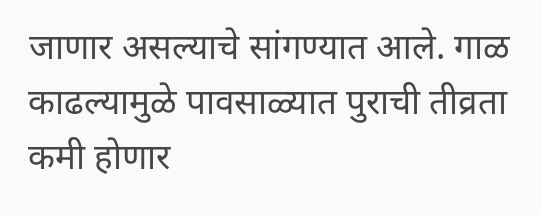जाणार असल्याचे सांगण्यात आले. गाळ काढल्यामुळे पावसाळ्यात पुराची तीव्रता कमी होणार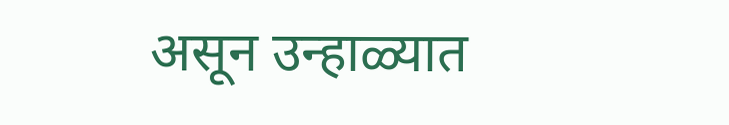असून उन्हाळ्यात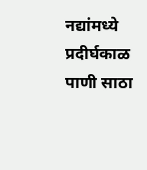नद्यांमध्ये प्रदीर्घकाळ पाणी साठा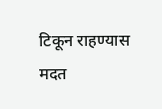टिकून राहण्यास मदत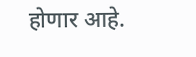होणार आहे.